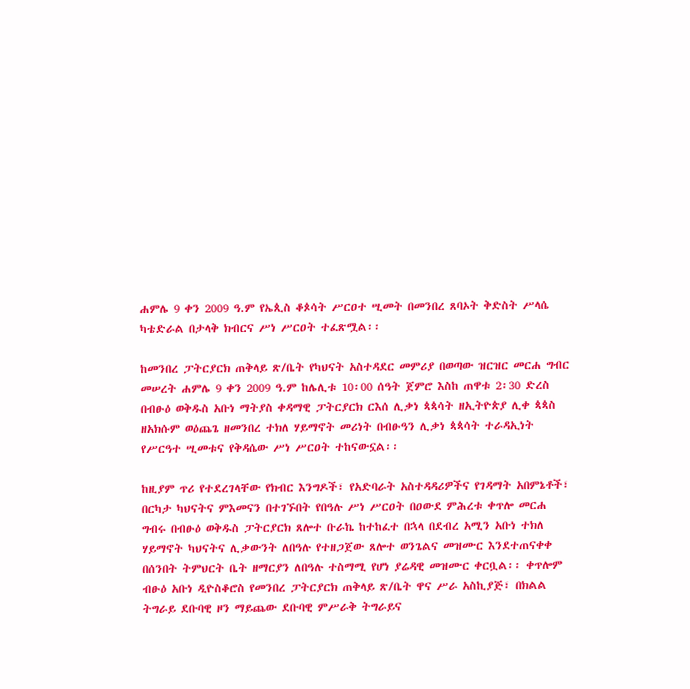ሐምሌ 9 ቀን 2009 ዓ.ም የኤጲስ ቆጶሳት ሥርዐተ ሢመት በመንበረ ጸባኦት ቅድስት ሥላሴ ካቴድራል በታላቅ ክብርና ሥነ ሥርዐት ተፈጽሟል፡፡

ከመንበረ ፓትርያርክ ጠቅላይ ጽ/ቤት የካህናት አስተዳደር መምሪያ በወጣው ዝርዝር መርሐ ግብር መሠረት ሐምሌ 9 ቀን 2009 ዓ.ም ከሌሊቱ 10፡00 ሰዓት ጀምሮ እስከ ጠዋቱ 2፡30 ድረስ በብፁዕ ወቅዱስ አቡነ ማትያስ ቀዳማዊ ፓትርያርክ ርእሰ ሊቃነ ጳጳሳት ዘኢትዮጵያ ሊቀ ጳጳስ ዘአክሱም ወዕጨጌ ዘመንበረ ተክለ ሃይማኖት መሪነት በብፁዓን ሊቃነ ጳጳሳት ተራዳኢነት የሥርዓተ ሢመቱና የቅዳሴው ሥነ ሥርዐት ተከናውኗል፡፡

ከዚያም ጥሪ የተደረገላቸው የክብር እንግዶች፣ የአድባራት አስተዳዳሪዎችና የገዳማት አበምኔቶች፣ በርካታ ካህናትና ምእመናን በተገኙበት የበዓሉ ሥነ ሥርዐት በዐውደ ምሕረቱ ቀጥሎ መርሐ ግብሩ በብፁዕ ወቅዱስ ፓትርያርክ ጸሎተ ቡራኬ ከተከፈተ በኋላ በደብረ አሚን አቡነ ተክለ ሃይማኖት ካህናትና ሊቃውንት ለበዓሉ የተዘጋጀው ጸሎተ ወንጌልና መዝሙር እንደተጠናቀቀ በሰንበት ትምህርት ቤት ዘማርያን ለበዓሉ ተስማሚ የሆነ ያሬዳዊ መዝሙር ቀርቧል፡፡ ቀጥሎም ብፁዕ አቡነ ዲዮስቆሮስ የመንበረ ፓትርያርክ ጠቅላይ ጽ/ቤት ዋና ሥራ አስኪያጅ፣ በክልል ትግራይ ደቡባዊ ዞን ማይጨው ደቡባዊ ምሥራቅ ትግራይና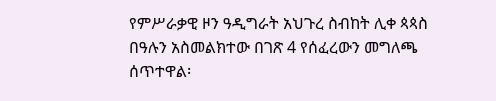የምሥራቃዊ ዞን ዓዲግራት አህጉረ ስብከት ሊቀ ጳጳስ በዓሉን አስመልክተው በገጽ 4 የሰፈረውን መግለጫ ሰጥተዋል፡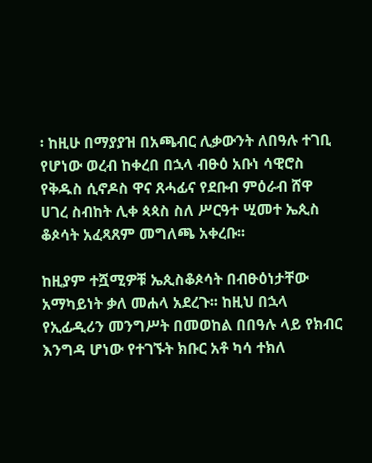፡ ከዚሁ በማያያዝ በአጫብር ሊቃውንት ለበዓሉ ተገቢ የሆነው ወረብ ከቀረበ በኋላ ብፁዕ አቡነ ሳዊሮስ የቅዱስ ሲኖዶስ ዋና ጸሓፊና የደቡብ ምዕራብ ሸዋ ሀገረ ስብከት ሊቀ ጳጳስ ስለ ሥርዓተ ሢመተ ኤጲስ ቆጶሳት አፈጻጸም መግለጫ አቀረቡ፡፡

ከዚያም ተሿሚዎቹ ኤጲስቆጶሳት በብፁዕነታቸው አማካይነት ቃለ መሐላ አደረጉ፡፡ ከዚህ በኋላ የኢፊዲሪን መንግሥት በመወከል በበዓሉ ላይ የክብር እንግዳ ሆነው የተገኙት ክቡር አቶ ካሳ ተክለ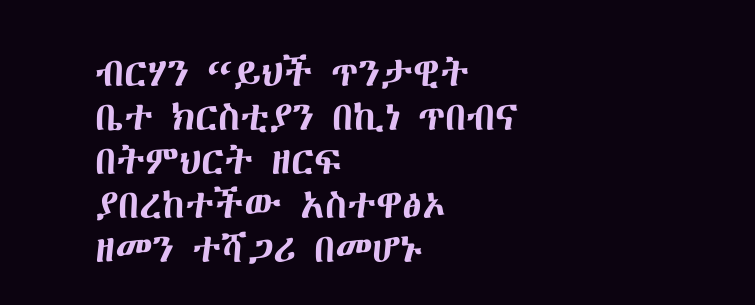ብርሃን “ይህች ጥንታዊት ቤተ ክርስቲያን በኪነ ጥበብና በትምህርት ዘርፍ ያበረከተችው አስተዋፅኦ ዘመን ተሻጋሪ በመሆኑ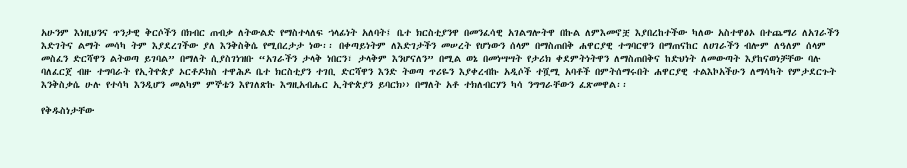አሁንም እነዚህንና ጥንታዊ ቅርሶችን በክብር ጠብቃ ለትውልድ የማስተላለፍ ኀላፊነት አለባት፤ ቤተ ክርስቲያንዋ በመንፈሳዊ አገልግሎትዋ በኩል ለምእመኖቿ እያበረከተችው ካለው አስተዋፅኦ በተጨማሪ ለአገራችን እድገትና ልማት መሳካ ትም እያደረገችው ያለ እንቅስቅሴ የሚበረታታ ነው፡፡ በቀጣይነትም ለእድገታችን መሠረት የሆነውን ሰላም በማስጠበቅ ሐዋርያዊ ተግባርዋን በማጠናከር ለሀገራችን ብሎም ለዓለም ሰላም መስፈን ድርሻዋን ልትወጣ ይገባል” በማለት ሲያስገነዝቡ “አገራችን ታላቅ ነበርን፣ ታላቅም እንሆናለን” በሚል ወኔ በመነሣሣት የታሪክ ቀደምትነትዋን ለማስጠበቅና ከድህነት ለመውጣት እያከናወነቻቸው ባሉ ባለፈርጀ ብዙ ተግባራት የኢትዮጵያ ኦርቶዶክስ ተዋሕዶ ቤተ ክርስቲያን ተገቢ ድርሻዋን እንድ ትወጣ ጥሪዬን እያቀረብኩ አዲሶች ተሿሚ አባቶች በምትሰማሩበት ሐዋርያዊ ተልእኮአችሁን ለማሳካት የምታደርጉት እንቅስቃሴ ሁሉ የተሳካ እንዲሆን መልካም ምኞቴን እየገለጽኩ እግዚአብሔር ኢትዮጵያን ይባርክ›› በማለት አቶ ተክለብርሃን ካሳ ንግግራቸውን ፈጽመዋል፡፡

የቅዱስነታቸው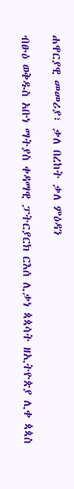ሐዋርያዊ መመሪያ፣ ቃለ በረከት ቃለ ምዕዳን

ብፁዕ ወቅዱስ አቡነ ማትያስ ቀዳማዊ ፓትርያርክ ርእሰ ሊቃነ ጳጳሳት ዘኢትዮጵያ ሊቀ ጳጳስ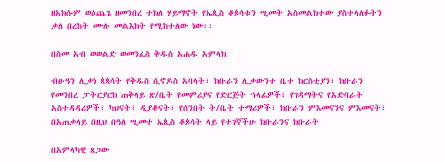ዘአክሱም ወዕጨጌ ዘመንበረ ተክለ ሃይማኖት የኤጲስ ቆጶሳቱን ሢመት አስመልክተው ያስተላለፉትን ቃለ በረከት ሙሉ መልእክት የሚከተለው ነው፡፡

በስመ አብ ወወልድ ወመንፈስ ቅዱስ አሐዱ አምላክ

ብፁዓን ሊቃነ ጳጳሳት የቅዱስ ሲኖዶስ አባላት፣ ክቡራን ሊቃውንተ ቤተ ክርስቲያን፣ ክቡራን የመንበረ ፓትርያርክ ጠቅላይ ጽ/ቤት የመምሪያና የድርጅት ኀላፊዎች፣ የገዳማትና የአድባራት አስተዳዳሪዎች፣ ካህናት፣ ዲያቆናት፣ የሰንበት ት/ቤት ተማሪዎች፣ ክቡራን ምእመናንና ምእመናት፣ በአጠቃላይ በዚህ በዓለ ሢመተ ኤጲስ ቆጶሳት ላይ የተገኛችሁ ክቡራንና ክቡራት

በአምላካዊ ጸጋው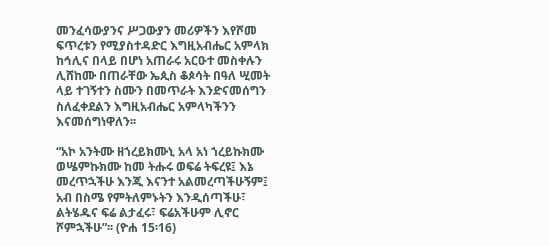መንፈሳውያንና ሥጋውያን መሪዎችን እየሾመ ፍጥረቱን የሚያስተዳድር እግዚአብሔር አምላክ ከኅሊና በላይ በሆነ አጠራሩ አርዑተ መስቀሉን ሊሸከሙ በጠራቸው ኤጲስ ቆጶሳት በዓለ ሢመት ላይ ተገኝተን ስሙን በመጥራት እንድናመሰግን ስለፈቀደልን እግዚአብሔር አምላካችንን እናመሰግነዋለን፡፡

“አኮ አንትሙ ዘኀረይክሙኒ አላ አነ ኀረይኩክሙ ወሤምኩክሙ ከመ ትሑሩ ወፍሬ ትፍረዩ፤ እኔ መረጥኋችሁ እንጂ እናንተ አልመረጣችሁኝም፤ አብ በስሜ የምትለምኑትን እንዲሰጣችሁ፣ ልትሄዱና ፍሬ ልታፈሩ፣ ፍሬአችሁም ሊኖር ሾምኋችሁ”፡፡ (ዮሐ 15፡16)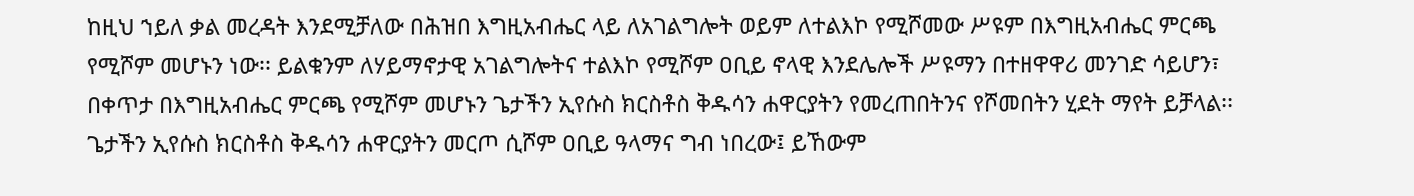ከዚህ ኀይለ ቃል መረዳት እንደሚቻለው በሕዝበ እግዚአብሔር ላይ ለአገልግሎት ወይም ለተልእኮ የሚሾመው ሥዩም በእግዚአብሔር ምርጫ የሚሾም መሆኑን ነው፡፡ ይልቁንም ለሃይማኖታዊ አገልግሎትና ተልእኮ የሚሾም ዐቢይ ኖላዊ እንደሌሎች ሥዩማን በተዘዋዋሪ መንገድ ሳይሆን፣ በቀጥታ በእግዚአብሔር ምርጫ የሚሾም መሆኑን ጌታችን ኢየሱስ ክርስቶስ ቅዱሳን ሐዋርያትን የመረጠበትንና የሾመበትን ሂደት ማየት ይቻላል፡፡ ጌታችን ኢየሱስ ክርስቶስ ቅዱሳን ሐዋርያትን መርጦ ሲሾም ዐቢይ ዓላማና ግብ ነበረው፤ ይኸውም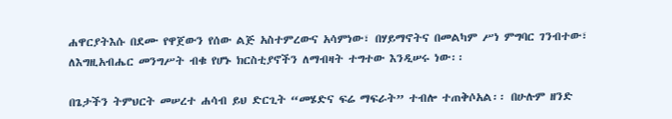ሐዋርያትእሱ በደሙ የዋጀውን የሰው ልጅ አስተምረውና አሳምነው፣ በሃይማኖትና በመልካም ሥነ ምግባር ገንብተው፣ ለእግዚአብሔር መንግሥት ብቁ የሆኑ ክርስቲያኖችን ለማብዛት ተግተው እንዲሠሩ ነው፡፡

በጌታችን ትምህርት መሠረተ ሐሳብ ይህ ድርጊት “መሄድና ፍሬ ማፍራት” ተብሎ ተጠቅሶአል፡፡ በሁሉም ዘንድ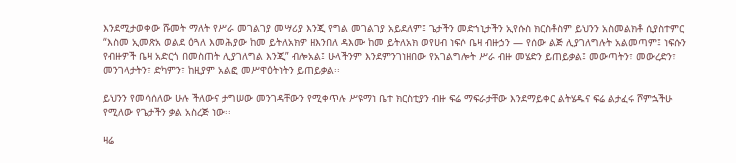እንደሚታወቀው ሹመት ማለት የሥራ መገልገያ መሣሪያ እንጂ የግል መገልገያ አይደለም፤ ጌታችን መድኀኒታችን ኢየሱስ ክርስቶስም ይህንን አስመልክቶ ሲያስተምር “እስመ ኢመጽአ ወልደ ዕጓለ እመሕያው ከመ ይትለአክዎ ዘእንበለ ዳእሙ ከመ ይትለአክ ወየሀብ ነፍሶ ቤዛ ብዙኃን — የሰው ልጅ ሊያገለግሉት አልመጣም፤ ነፍሱን የብዙዎች ቤዛ አድርጎ በመስጠት ሊያገለግል እንጂ” ብሎአል፤ ሁላችንም እንደምንገነዘበው የአገልግሎት ሥራ ብዙ መሄድን ይጠይቃል፤ መውጣትን፣ መውረድን፣ መንገላታትን፣ ድካምን፣ ከዚያም አልፎ መሥዋዕትነትን ይጠይቃል፡፡

ይህንን የመሳሰለው ሁሉ ችለውና ታግሠው መንገዳቸውን የሚቀጥሉ ሥዩማነ ቤተ ክርስቲያን ብዙ ፍሬ ማፍራታቸው እንደማይቀር ልትሄዱና ፍሬ ልታፈሩ ሾምኋችሁ የሚለው የጌታችን ቃል አስረጅ ነው፡፡

ዛሬ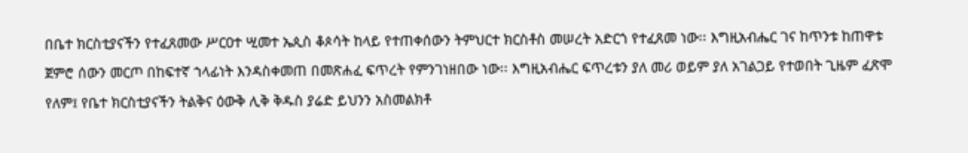በቤተ ክርስቲያናችን የተፈጸመው ሥርዐተ ሢመተ ኤጲስ ቆጶሳት ከላይ የተጠቀሰውን ትምህርተ ክርስቶስ መሠረት አድርጎ የተፈጸመ ነው፡፡ እግዚአብሔር ገና ከጥንቱ ከጠዋቱ ጀምሮ ሰውን መርጦ በከፍተኛ ኀላፊነት እንዳስቀመጠ በመጽሐፈ ፍጥረት የምንገነዘበው ነው፡፡ እግዚአብሔር ፍጥረቱን ያለ መሪ ወይም ያለ አገልጋይ የተወበት ጊዜም ፈጽሞ የለም፤ የቤተ ክርስቲያናችን ትልቅና ዕውቅ ሊቅ ቅዱስ ያሬድ ይህንን አስመልክቶ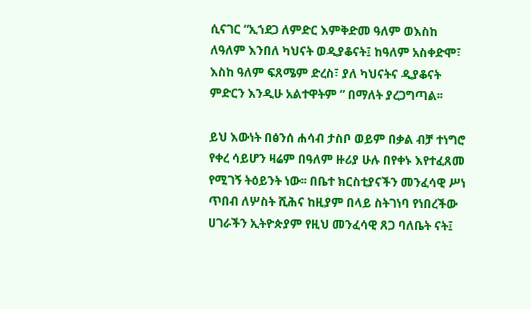ሲናገር “ኢኀደጋ ለምድር እምቅድመ ዓለም ወእስከ ለዓለም እንበለ ካህናት ወዲያቆናት፤ ከዓለም አስቀድሞ፣ እስከ ዓለም ፍጸሜም ድረስ፣ ያለ ካህናትና ዲያቆናት ምድርን እንዲሁ አልተዋትም ” በማለት ያረጋግጣል፡፡

ይህ እውነት በፅንሰ ሐሳብ ታስቦ ወይም በቃል ብቻ ተነግሮ የቀረ ሳይሆን ዛሬም በዓለም ዙሪያ ሁሉ በየቀኑ እየተፈጸመ የሚገኝ ትዕይንት ነው፡፡ በቤተ ክርስቲያናችን መንፈሳዊ ሥነ ጥበብ ለሦስት ሺሕና ከዚያም በላይ ስትገነባ የነበረችው ሀገራችን ኢትዮጵያም የዚህ መንፈሳዊ ጸጋ ባለቤት ናት፤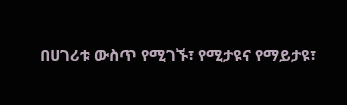በሀገሪቱ ውስጥ የሚገኙ፣ የሚታዩና የማይታዩ፣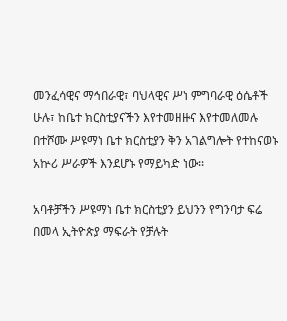መንፈሳዊና ማኅበራዊ፣ ባህላዊና ሥነ ምግባራዊ ዕሴቶች ሁሉ፣ ከቤተ ክርስቲያናችን እየተመዘዙና እየተመለመሉ በተሾሙ ሥዩማነ ቤተ ክርስቲያን ቅን አገልግሎት የተከናወኑ አኵሪ ሥራዎች እንደሆኑ የማይካድ ነው፡፡

አባቶቻችን ሥዩማነ ቤተ ክርስቲያን ይህንን የግንባታ ፍሬ በመላ ኢትዮጵያ ማፍራት የቻሉት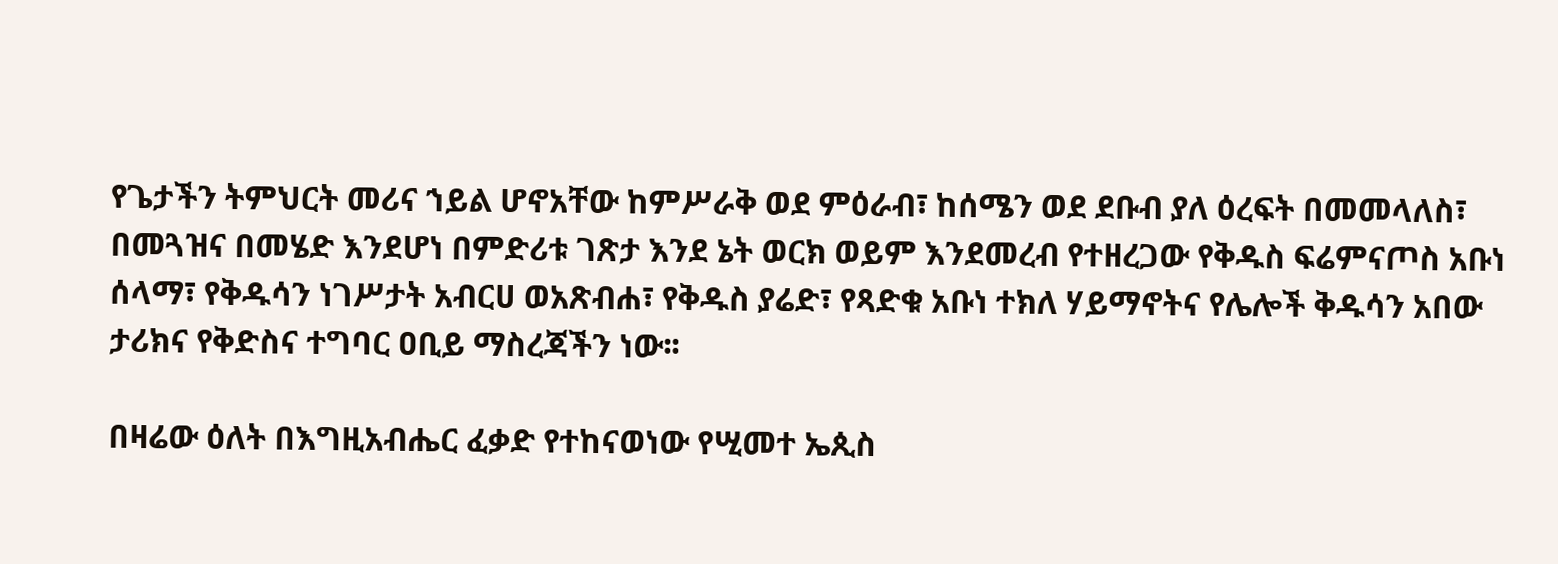የጌታችን ትምህርት መሪና ኀይል ሆኖአቸው ከምሥራቅ ወደ ምዕራብ፣ ከሰሜን ወደ ደቡብ ያለ ዕረፍት በመመላለስ፣ በመጓዝና በመሄድ እንደሆነ በምድሪቱ ገጽታ እንደ ኔት ወርክ ወይም እንደመረብ የተዘረጋው የቅዱስ ፍሬምናጦስ አቡነ ሰላማ፣ የቅዱሳን ነገሥታት አብርሀ ወአጽብሐ፣ የቅዱስ ያሬድ፣ የጻድቁ አቡነ ተክለ ሃይማኖትና የሌሎች ቅዱሳን አበው ታሪክና የቅድስና ተግባር ዐቢይ ማስረጃችን ነው፡፡

በዛሬው ዕለት በእግዚአብሔር ፈቃድ የተከናወነው የሢመተ ኤጲስ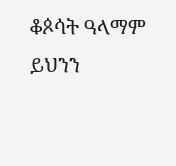ቆጶሳት ዓላማም ይህንን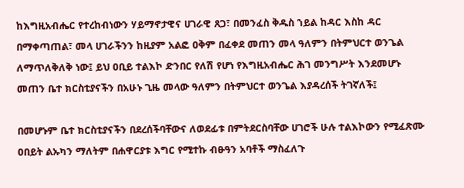ከእግዚአብሔር የተረከብነውን ሃይማኖታዊና ሀገራዊ ጸጋ፣ በመንፈስ ቅዱስ ኀይል ከዳር እስከ ዳር በማቀጣጠል፣ መላ ሀገራችንን ከዚያም አልፎ ዐቅም በፈቀደ መጠን መላ ዓለምን በትምህርተ ወንጌል ለማጥለቅለቅ ነው፤ ይህ ዐቢይ ተልእኮ ድንበር የለሽ የሆነ የእግዚአብሔር ሕገ መንግሥት እንደመሆኑ መጠን ቤተ ክርስቲያናችን በአሁኑ ጊዜ መላው ዓለምን በትምህርተ ወንጌል እያዳረሰች ትገኛለች፤

በመሆኑም ቤተ ክርስቲያናችን በደረሰችባቸውና ለወደፊቱ በምትደርስባቸው ሀገሮች ሁሉ ተልእኮውን የሚፈጽሙ ዐበይት ልኡካን ማለትም በሐዋርያቱ እግር የሚተኩ ብፁዓን አባቶች ማስፈለጉ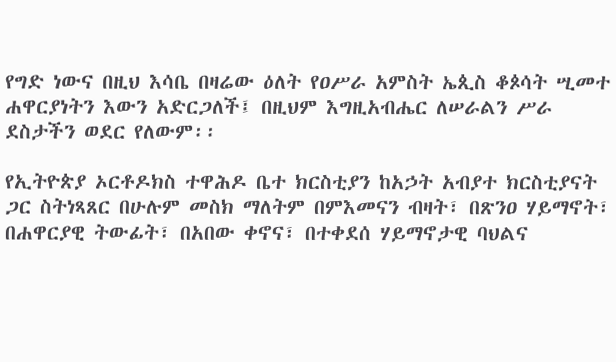የግድ ነውና በዚህ እሳቤ በዛሬው ዕለት የዐሥራ አምስት ኤጲስ ቆጶሳት ሢመተ ሐዋርያነትን እውን አድርጋለች፤ በዚህም እግዚአብሔር ለሠራልን ሥራ ደስታችን ወደር የለውም፡፡

የኢትዮጵያ ኦርቶዶክስ ተዋሕዶ ቤተ ክርስቲያን ከአኃት አብያተ ክርስቲያናት ጋር ስትነጻጸር በሁሉም መስክ ማለትም በምእመናን ብዛት፣ በጽንዐ ሃይማኖት፣ በሐዋርያዊ ትውፊት፣ በአበው ቀኖና፣ በተቀደሰ ሃይማኖታዊ ባህልና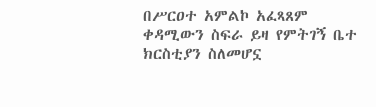በሥርዐተ አምልኮ አፈጻጸም ቀዳሚውን ስፍራ ይዛ የምትገኝ ቤተ ክርስቲያን ስለመሆኗ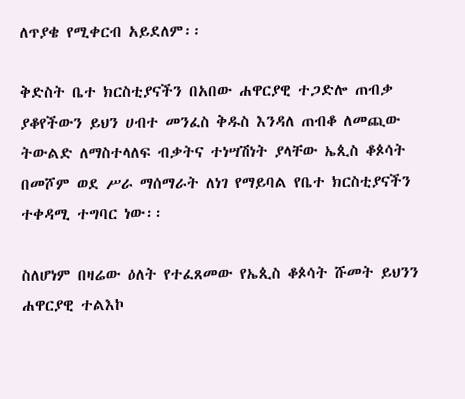ለጥያቄ የሚቀርብ አይደለም፡፡

ቅድስት ቤተ ክርስቲያናችን በአበው ሐዋርያዊ ተጋድሎ ጠብቃ ያቆየችውን ይህን ሀብተ መንፈስ ቅዱስ እንዳለ ጠብቆ ለመጪው ትውልድ ለማስተላለፍ ብቃትና ተነሣሽነት ያላቸው ኤጲስ ቆጶሳት በመሾም ወደ ሥራ ማሰማራት ለነገ የማይባል የቤተ ክርስቲያናችን ተቀዳሚ ተግባር ነው፡፡

ስለሆነም በዛሬው ዕለት የተፈጸመው የኤጲስ ቆጶሳት ሹመት ይህንን ሐዋርያዊ ተልእኮ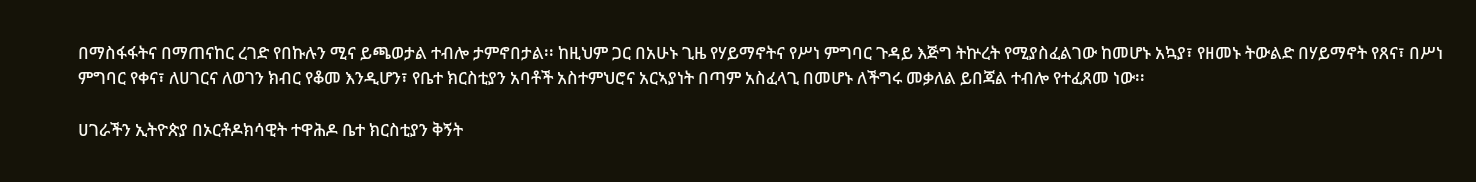በማስፋፋትና በማጠናከር ረገድ የበኩሉን ሚና ይጫወታል ተብሎ ታምኖበታል፡፡ ከዚህም ጋር በአሁኑ ጊዜ የሃይማኖትና የሥነ ምግባር ጉዳይ እጅግ ትኵረት የሚያስፈልገው ከመሆኑ አኳያ፣ የዘመኑ ትውልድ በሃይማኖት የጸና፣ በሥነ ምግባር የቀና፣ ለሀገርና ለወገን ክብር የቆመ እንዲሆን፣ የቤተ ክርስቲያን አባቶች አስተምህሮና አርኣያነት በጣም አስፈላጊ በመሆኑ ለችግሩ መቃለል ይበጃል ተብሎ የተፈጸመ ነው፡፡

ሀገራችን ኢትዮጵያ በኦርቶዶክሳዊት ተዋሕዶ ቤተ ክርስቲያን ቅኝት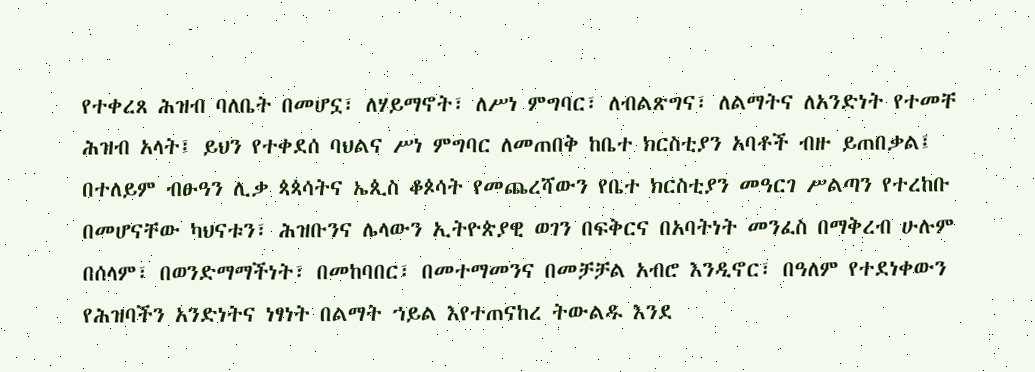የተቀረጸ ሕዝብ ባለቤት በመሆኗ፣ ለሃይማኖት፣ ለሥነ ምግባር፣ ለብልጽግና፣ ለልማትና ለአንድነት የተመቸ ሕዝብ አላት፤ ይህን የተቀደሰ ባህልና ሥነ ምግባር ለመጠበቅ ከቤተ ክርስቲያን አባቶች ብዙ ይጠበቃል፤ በተለይም ብፁዓን ሊቃ ጳጳሳትና ኤጲስ ቆጶሳት የመጨረሻውን የቤተ ክርስቲያን መዓርገ ሥልጣን የተረከቡ በመሆናቸው ካህናቱን፣ ሕዝቡንና ሌላውን ኢትዮጵያዊ ወገን በፍቅርና በአባትነት መንፈስ በማቅረብ ሁሉም በሰላም፣ በወንድማማችነት፣ በመከባበር፣ በመተማመንና በመቻቻል አብሮ እንዲኖር፣ በዓለም የተደነቀውን የሕዝባችን አንድነትና ነፃነት በልማት ኀይል እየተጠናከረ ትውልዱ እንደ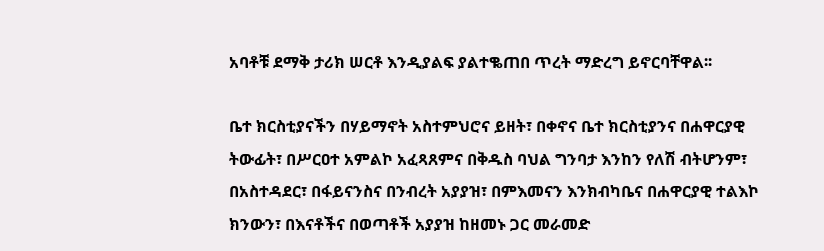አባቶቹ ደማቅ ታሪክ ሠርቶ እንዲያልፍ ያልተቈጠበ ጥረት ማድረግ ይኖርባቸዋል፡፡

ቤተ ክርስቲያናችን በሃይማኖት አስተምህሮና ይዘት፣ በቀኖና ቤተ ክርስቲያንና በሐዋርያዊ ትውፊት፣ በሥርዐተ አምልኮ አፈጻጸምና በቅዱስ ባህል ግንባታ እንከን የለሽ ብትሆንም፣ በአስተዳደር፣ በፋይናንስና በንብረት አያያዝ፣ በምእመናን እንክብካቤና በሐዋርያዊ ተልእኮ ክንውን፣ በእናቶችና በወጣቶች አያያዝ ከዘመኑ ጋር መራመድ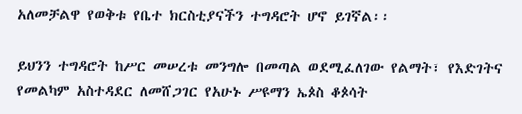አለመቻልዋ የወቅቱ የቤተ ክርስቲያናችን ተግዳሮት ሆኖ ይገኛል፡፡

ይህንን ተግዳሮት ከሥር መሠረቱ መንግሎ በመጣል ወደሚፈለገው የልማት፣ የእድገትና የመልካም አስተዳደር ለመሸጋገር የአሁኑ ሥዩማን ኤጶስ ቆጶሳት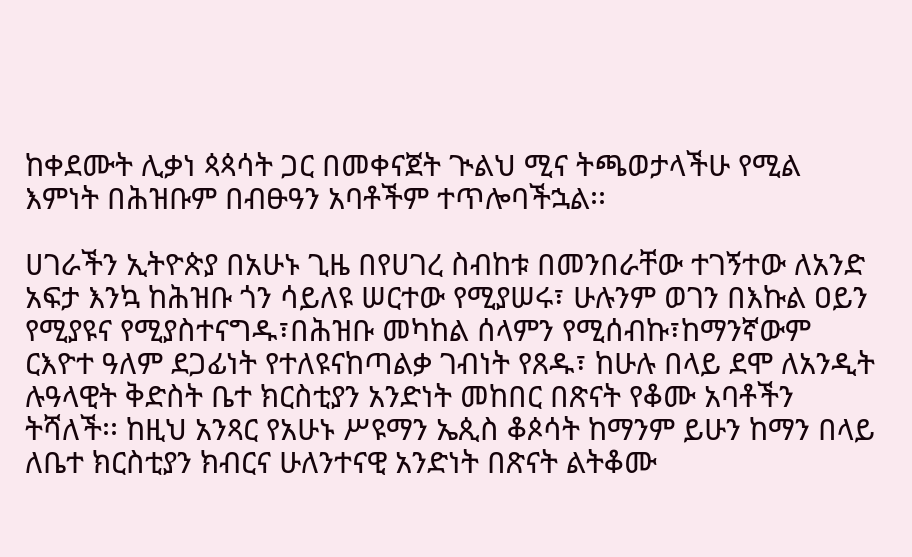ከቀደሙት ሊቃነ ጳጳሳት ጋር በመቀናጀት ጒልህ ሚና ትጫወታላችሁ የሚል እምነት በሕዝቡም በብፁዓን አባቶችም ተጥሎባችኋል፡፡

ሀገራችን ኢትዮጵያ በአሁኑ ጊዜ በየሀገረ ስብከቱ በመንበራቸው ተገኝተው ለአንድ አፍታ እንኳ ከሕዝቡ ጎን ሳይለዩ ሠርተው የሚያሠሩ፣ ሁሉንም ወገን በእኩል ዐይን የሚያዩና የሚያስተናግዱ፣በሕዝቡ መካከል ሰላምን የሚሰብኩ፣ከማንኛውም ርእዮተ ዓለም ደጋፊነት የተለዩናከጣልቃ ገብነት የጸዱ፣ ከሁሉ በላይ ደሞ ለአንዲት ሉዓላዊት ቅድስት ቤተ ክርስቲያን አንድነት መከበር በጽናት የቆሙ አባቶችን ትሻለች፡፡ ከዚህ አንጻር የአሁኑ ሥዩማን ኤጲስ ቆጶሳት ከማንም ይሁን ከማን በላይ ለቤተ ክርስቲያን ክብርና ሁለንተናዊ አንድነት በጽናት ልትቆሙ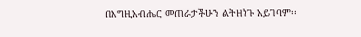በእግዚአብሔር መጠራታችሁን ልትዘነጉ አይገባም፡፡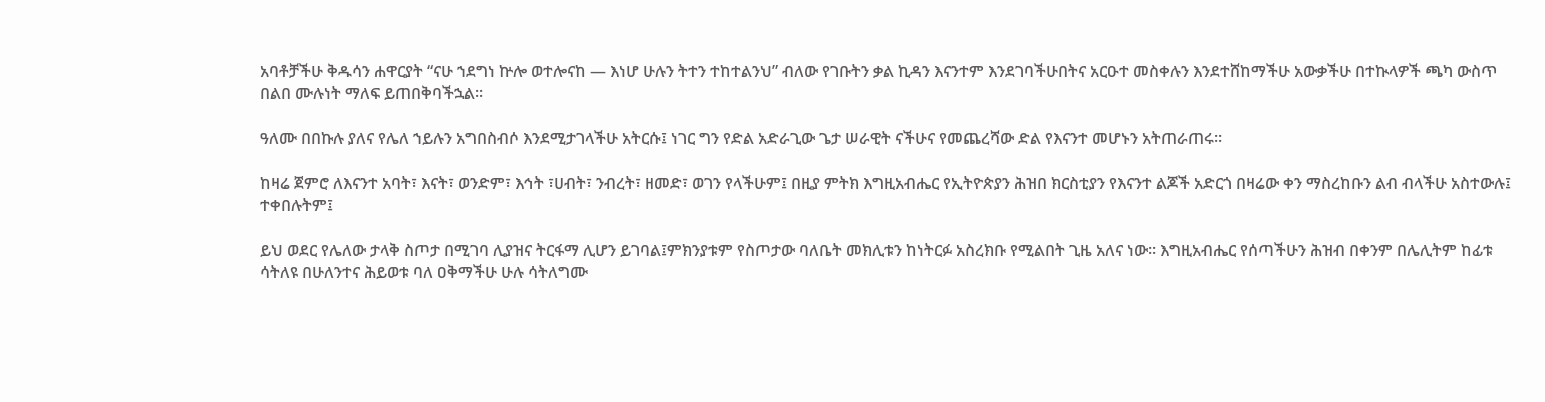አባቶቻችሁ ቅዱሳን ሐዋርያት “ናሁ ኀደግነ ኵሎ ወተሎናከ — እነሆ ሁሉን ትተን ተከተልንህ” ብለው የገቡትን ቃል ኪዳን እናንተም እንደገባችሁበትና አርዑተ መስቀሉን እንደተሸከማችሁ አውቃችሁ በተኲላዎች ጫካ ውስጥ በልበ ሙሉነት ማለፍ ይጠበቅባችኋል፡፡

ዓለሙ በበኩሉ ያለና የሌለ ኀይሉን አግበስብሶ እንደሚታገላችሁ አትርሱ፤ ነገር ግን የድል አድራጊው ጌታ ሠራዊት ናችሁና የመጨረሻው ድል የእናንተ መሆኑን አትጠራጠሩ፡፡

ከዛሬ ጀምሮ ለእናንተ አባት፣ እናት፣ ወንድም፣ እኅት ፣ሀብት፣ ንብረት፣ ዘመድ፣ ወገን የላችሁም፤ በዚያ ምትክ እግዚአብሔር የኢትዮጵያን ሕዝበ ክርስቲያን የእናንተ ልጆች አድርጎ በዛሬው ቀን ማስረከቡን ልብ ብላችሁ አስተውሉ፤ ተቀበሉትም፤

ይህ ወደር የሌለው ታላቅ ስጦታ በሚገባ ሊያዝና ትርፋማ ሊሆን ይገባል፤ምክንያቱም የስጦታው ባለቤት መክሊቱን ከነትርፉ አስረክቡ የሚልበት ጊዜ አለና ነው፡፡ እግዚአብሔር የሰጣችሁን ሕዝብ በቀንም በሌሊትም ከፊቱ ሳትለዩ በሁለንተና ሕይወቱ ባለ ዐቅማችሁ ሁሉ ሳትለግሙ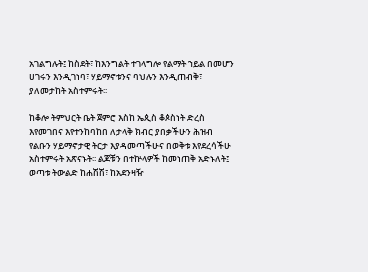አገልግሉት፤ ከስደት፣ ከእንግልት ተገላግሎ የልማት ኀይል በመሆን ሀገሩን እንዲገነባ፣ ሃይማኖቱንና ባህሉን እንዲጠብቅ፣ ያለመታከት አስተምሩት፡፡

ከቆሎ ትምህርት ቤት ጀምሮ እስከ ኤጲስ ቆጶስነት ድረስ እየመገበና እየተንከባከበ ለታላቅ ክብር ያበቃችሁን ሕዝብ የልቡን ሃይማኖታዊ ትርታ እያዳመጣችሁና በወቅቱ እየደረሳችሁ አስተምሩት አጽናኑት፡፡ ልጆቹን በተኵላዎች ከመነጠቅ አድኑለት፤ ወጣቱ ትውልድ ከሐሽሽ፣ ከአደንዛዥ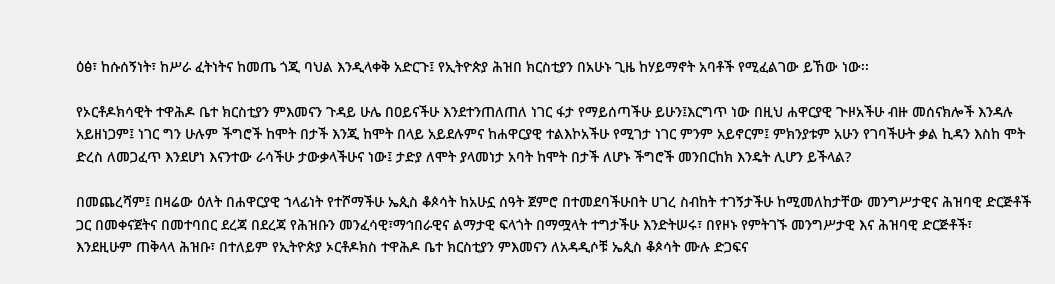ዕፅ፣ ከሱሰኝነት፣ ከሥራ ፈትነትና ከመጤ ጎጂ ባህል እንዲላቀቅ አድርጉ፤ የኢትዮጵያ ሕዝበ ክርስቲያን በአሁኑ ጊዜ ከሃይማኖት አባቶች የሚፈልገው ይኸው ነው፡፡

የኦርቶዶክሳዊት ተዋሕዶ ቤተ ክርስቲያን ምእመናን ጉዳይ ሁሌ በዐይናችሁ እንደተንጠለጠለ ነገር ፋታ የማይሰጣችሁ ይሁን፤እርግጥ ነው በዚህ ሐዋርያዊ ጒዞአችሁ ብዙ መሰናክሎች እንዳሉ አይዘነጋም፤ ነገር ግን ሁሉም ችግሮች ከሞት በታች እንጂ ከሞት በላይ አይደሉምና ከሐዋርያዊ ተልእኮአችሁ የሚገታ ነገር ምንም አይኖርም፤ ምክንያቱም አሁን የገባችሁት ቃል ኪዳን እስከ ሞት ድረስ ለመጋፈጥ እንደሆነ እናንተው ራሳችሁ ታውቃላችሁና ነው፤ ታድያ ለሞት ያላመነታ አባት ከሞት በታች ለሆኑ ችግሮች መንበርከክ እንዴት ሊሆን ይችላል?

በመጨረሻም፤ በዛሬው ዕለት በሐዋርያዊ ኀላፊነት የተሾማችሁ ኤጲስ ቆጶሳት ከአሁኗ ሰዓት ጀምሮ በተመደባችሁበት ሀገረ ስብከት ተገኝታችሁ ከሚመለከታቸው መንግሥታዊና ሕዝባዊ ድርጅቶች ጋር በመቀናጀትና በመተባበር ደረጃ በደረጃ የሕዝቡን መንፈሳዊ፣ማኅበራዊና ልማታዊ ፍላጎት በማሟላት ተግታችሁ እንድትሠሩ፣ በየዞኑ የምትገኙ መንግሥታዊ እና ሕዝባዊ ድርጅቶች፣ እንደዚሁም ጠቅላላ ሕዝቡ፣ በተለይም የኢትዮጵያ ኦርቶዶክስ ተዋሕዶ ቤተ ክርስቲያን ምእመናን ለአዳዲሶቹ ኤጲስ ቆጶሳት ሙሉ ድጋፍና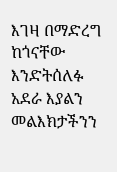እገዛ በማድረግ ከጎናቸው እንድትሰለፉ አደራ እያልን መልእክታችንን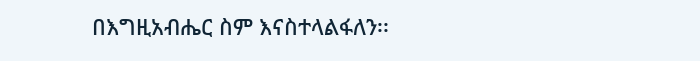በእግዚአብሔር ስም እናስተላልፋለን፡፡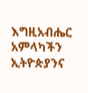እግዚአብሔር አምላካችን ኢትዮጵያንና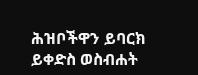ሕዝቦችዋን ይባርክ ይቀድስ ወስብሐት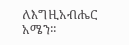ለእግዚአብሔር አሜን፡፡